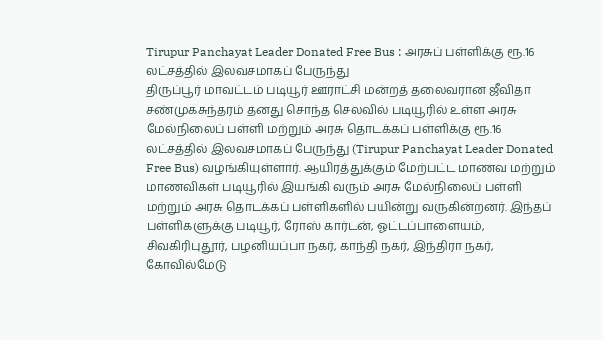Tirupur Panchayat Leader Donated Free Bus : அரசுப் பள்ளிக்கு ரூ.16 லட்சத்தில் இலவசமாகப் பேருந்து
திருப்பூர் மாவட்டம் படியூர் ஊராட்சி மன்றத் தலைவரான ஜீவிதா சண்முகசுந்தரம் தனது சொந்த செலவில் படியூரில் உள்ள அரசு மேல்நிலைப் பள்ளி மற்றும் அரசு தொடக்கப் பள்ளிக்கு ரூ.16 லட்சத்தில் இலவசமாகப் பேருந்து (Tirupur Panchayat Leader Donated Free Bus) வழங்கியுள்ளார். ஆயிரத்துக்கும் மேற்பட்ட மாணவ மற்றும் மாணவிகள் படியூரில் இயங்கி வரும் அரசு மேல்நிலைப் பள்ளி மற்றும் அரசு தொடக்கப் பள்ளிகளில் பயின்று வருகின்றனர். இந்தப் பள்ளிகளுக்கு படியூர், ரோஸ் கார்டன், ஓட்டப்பாளையம், சிவகிரிபுதூர், பழனியப்பா நகர், காந்தி நகர், இந்திரா நகர், கோவில்மேடு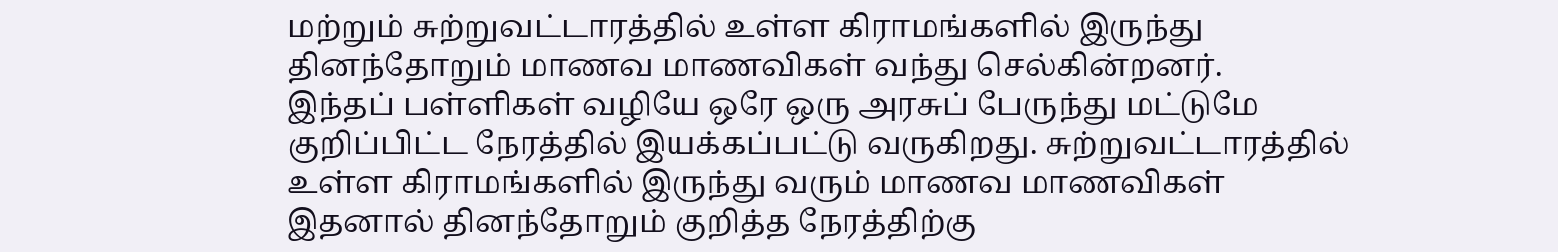மற்றும் சுற்றுவட்டாரத்தில் உள்ள கிராமங்களில் இருந்து தினந்தோறும் மாணவ மாணவிகள் வந்து செல்கின்றனர்.
இந்தப் பள்ளிகள் வழியே ஒரே ஒரு அரசுப் பேருந்து மட்டுமே குறிப்பிட்ட நேரத்தில் இயக்கப்பட்டு வருகிறது. சுற்றுவட்டாரத்தில் உள்ள கிராமங்களில் இருந்து வரும் மாணவ மாணவிகள் இதனால் தினந்தோறும் குறித்த நேரத்திற்கு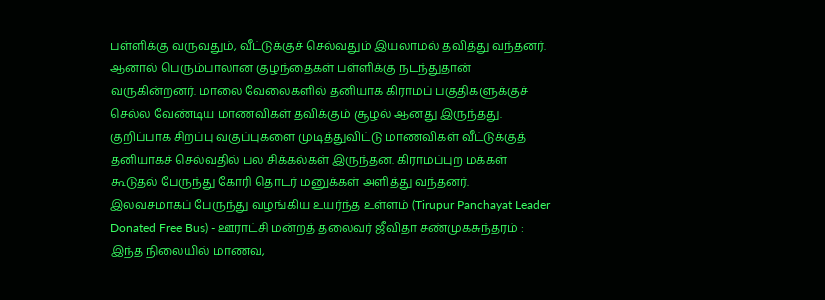பள்ளிக்கு வருவதும், வீட்டுக்குச் செல்வதும் இயலாமல் தவித்து வந்தனர். ஆனால் பெரும்பாலான குழந்தைகள் பள்ளிக்கு நடந்துதான் வருகின்றனர். மாலை வேலைகளில் தனியாக கிராமப் பகுதிகளுக்குச் செல்ல வேண்டிய மாணவிகள் தவிக்கும் சூழல் ஆனது இருந்தது. குறிப்பாக சிறப்பு வகுப்புகளை முடித்துவிட்டு மாணவிகள் வீட்டுக்குத் தனியாகச் செல்வதில் பல சிக்கல்கள் இருந்தன. கிராமப்புற மக்கள் கூடுதல் பேருந்து கோரி தொடர் மனுக்கள் அளித்து வந்தனர்.
இலவசமாகப் பேருந்து வழங்கிய உயர்ந்த உள்ளம் (Tirupur Panchayat Leader Donated Free Bus) - ஊராட்சி மன்றத் தலைவர் ஜீவிதா சண்முகசுந்தரம் :
இந்த நிலையில் மாணவ,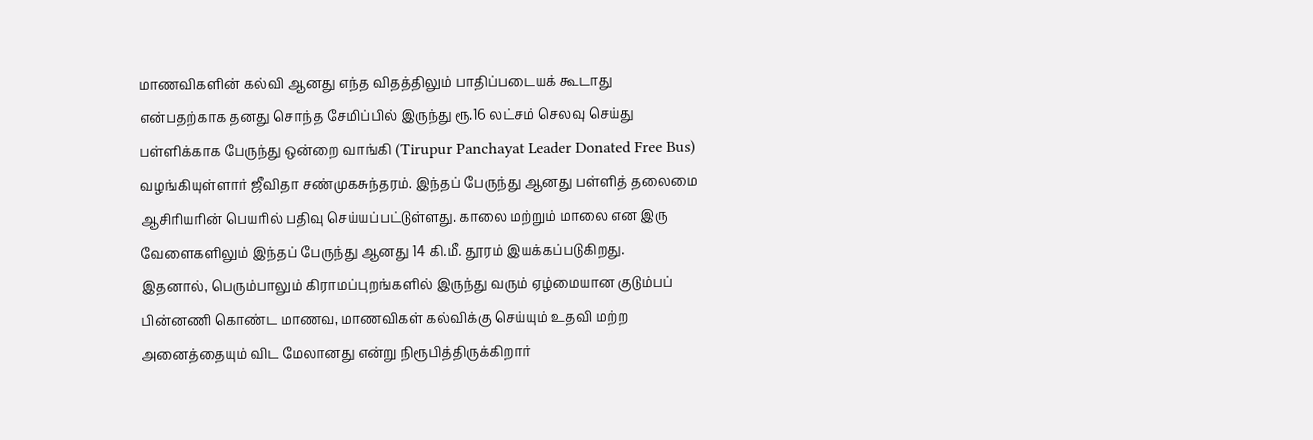மாணவிகளின் கல்வி ஆனது எந்த விதத்திலும் பாதிப்படையக் கூடாது என்பதற்காக தனது சொந்த சேமிப்பில் இருந்து ரூ.16 லட்சம் செலவு செய்து பள்ளிக்காக பேருந்து ஒன்றை வாங்கி (Tirupur Panchayat Leader Donated Free Bus) வழங்கியுள்ளார் ஜீவிதா சண்முகசுந்தரம். இந்தப் பேருந்து ஆனது பள்ளித் தலைமை ஆசிரியரின் பெயரில் பதிவு செய்யப்பட்டுள்ளது. காலை மற்றும் மாலை என இரு வேளைகளிலும் இந்தப் பேருந்து ஆனது 14 கி.மீ. தூரம் இயக்கப்படுகிறது.
இதனால், பெரும்பாலும் கிராமப்புறங்களில் இருந்து வரும் ஏழ்மையான குடும்பப் பின்னணி கொண்ட மாணவ, மாணவிகள் கல்விக்கு செய்யும் உதவி மற்ற அனைத்தையும் விட மேலானது என்று நிரூபித்திருக்கிறார்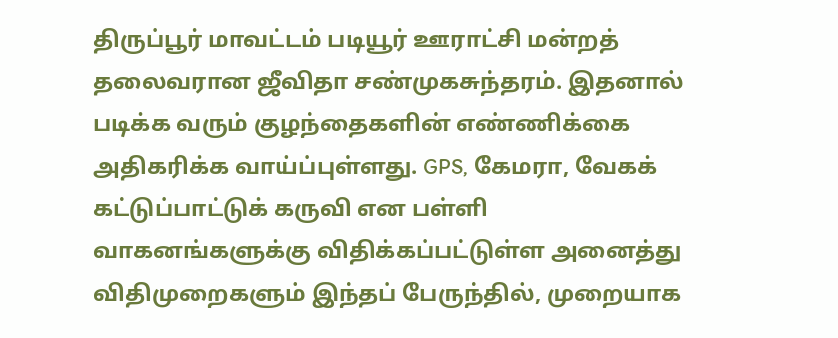திருப்பூர் மாவட்டம் படியூர் ஊராட்சி மன்றத் தலைவரான ஜீவிதா சண்முகசுந்தரம். இதனால் படிக்க வரும் குழந்தைகளின் எண்ணிக்கை அதிகரிக்க வாய்ப்புள்ளது. GPS, கேமரா, வேகக் கட்டுப்பாட்டுக் கருவி என பள்ளி வாகனங்களுக்கு விதிக்கப்பட்டுள்ள அனைத்து விதிமுறைகளும் இந்தப் பேருந்தில், முறையாக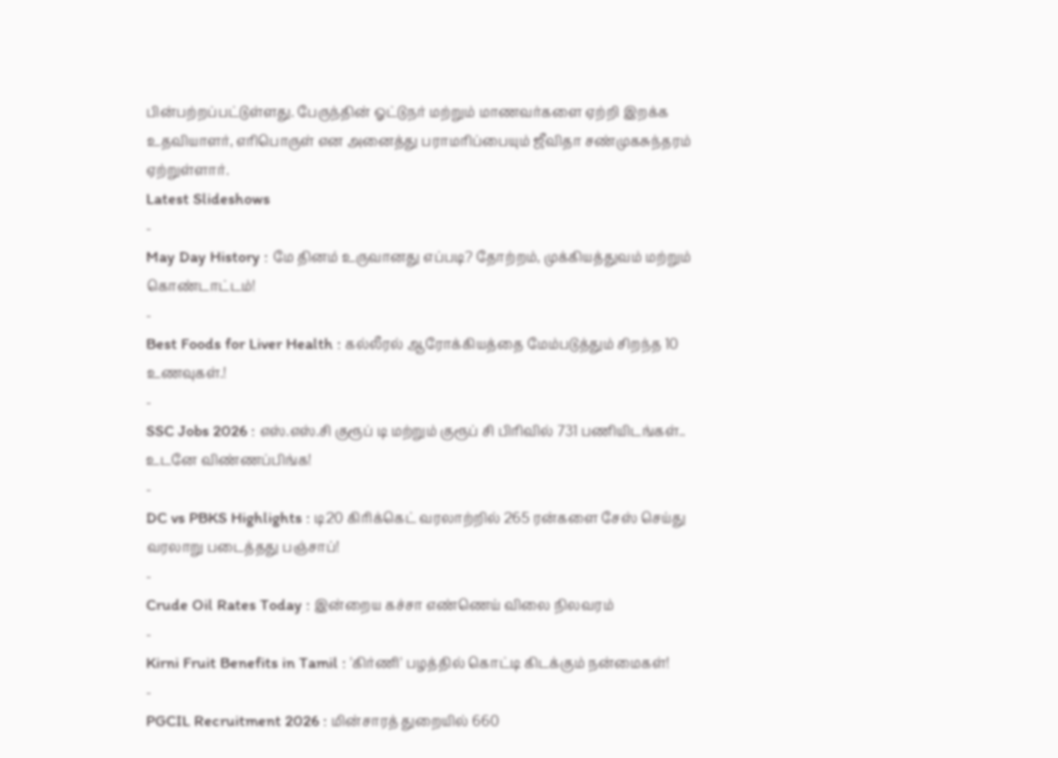பின்பற்றப்பட்டுள்ளது. பேருந்தின் ஓட்டுநர் மற்றும் மாணவர்களை ஏற்றி இறக்க உதவியாளர், எரிபொருள் என அனைத்து பராமரிப்பையும் ஜீவிதா சண்முகசுந்தரம் ஏற்றுள்ளார்.
Latest Slideshows
-
May Day History : மே தினம் உருவானது எப்படி? தோற்றம், முக்கியத்துவம் மற்றும் கொண்டாட்டம்!
-
Best Foods for Liver Health : கல்லீரல் ஆரோக்கியத்தை மேம்படுத்தும் சிறந்த 10 உணவுகள்.!
-
SSC Jobs 2026 : எஸ்.எஸ்.சி குரூப் டி மற்றும் குரூப் சி பிரிவில் 731 பணியிடங்கள்.. உடனே விண்ணப்பிங்க!
-
DC vs PBKS Highlights : டி20 கிரிக்கெட் வரலாற்றில் 265 ரன்களை சேஸ் செய்து வரலாறு படைத்தது பஞ்சாப்!
-
Crude Oil Rates Today : இன்றைய கச்சா எண்ணெய் விலை நிலவரம்
-
Kirni Fruit Benefits in Tamil : 'கிர்ணி' பழத்தில் கொட்டி கிடக்கும் நன்மைகள்!
-
PGCIL Recruitment 2026 : மின்சாரத் துறையில் 660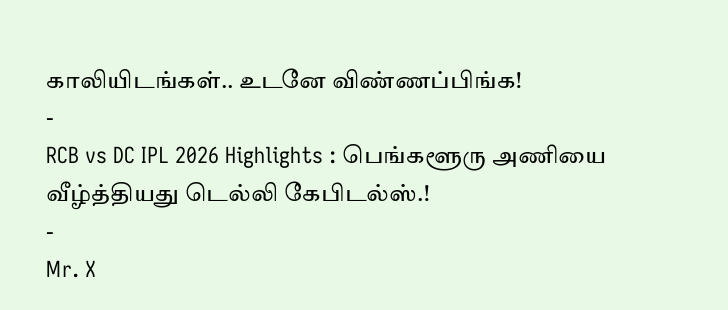காலியிடங்கள்.. உடனே விண்ணப்பிங்க!
-
RCB vs DC IPL 2026 Highlights : பெங்களூரு அணியை வீழ்த்தியது டெல்லி கேபிடல்ஸ்.!
-
Mr. X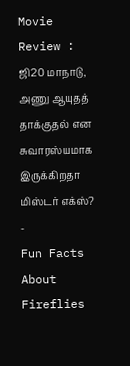Movie Review : ஜி20 மாநாடு, அணு ஆயுதத் தாக்குதல் என சுவாரஸ்யமாக இருக்கிறதா மிஸ்டர் எக்ஸ்?
-
Fun Facts About Fireflies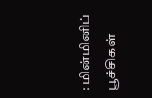: மின்மினிப் பூச்சிகள்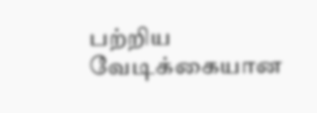பற்றிய வேடிக்கையான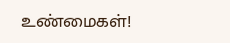உண்மைகள்!